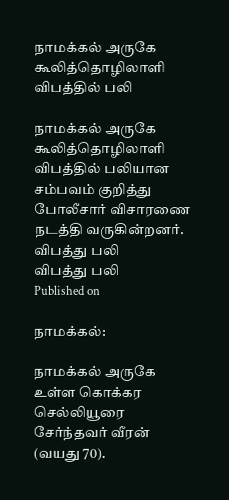நாமக்கல் அருகே கூலித்தொழிலாளி விபத்தில் பலி

நாமக்கல் அருகே கூலித்தொழிலாளி விபத்தில் பலியான சம்பவம் குறித்து போலீசார் விசாரணை நடத்தி வருகின்றனர்.
விபத்து பலி
விபத்து பலி
Published on

நாமக்கல்:

நாமக்கல் அருகே உள்ள கொக்கர செல்லியூரை சேர்ந்தவர் வீரன் (வயது 70).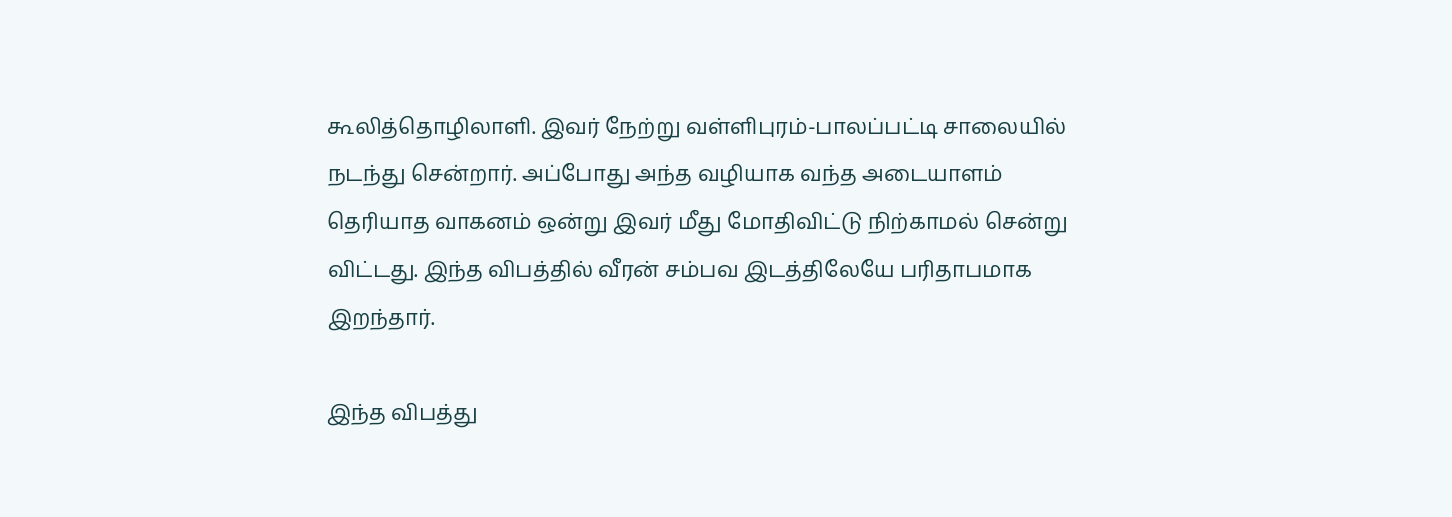கூலித்தொழிலாளி. இவர் நேற்று வள்ளிபுரம்-பாலப்பட்டி சாலையில் நடந்து சென்றார். அப்போது அந்த வழியாக வந்த அடையாளம் தெரியாத வாகனம் ஒன்று இவர் மீது மோதிவிட்டு நிற்காமல் சென்று விட்டது. இந்த விபத்தில் வீரன் சம்பவ இடத்திலேயே பரிதாபமாக இறந்தார்.

இந்த விபத்து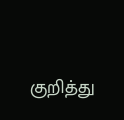குறித்து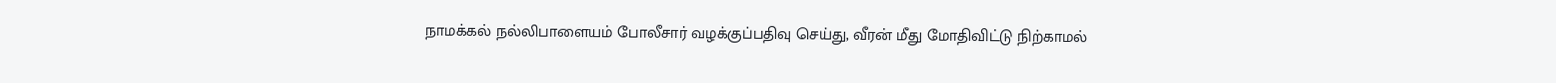நாமக்கல் நல்லிபாளையம் போலீசார் வழக்குப்பதிவு செய்து, வீரன் மீது மோதிவிட்டு நிற்காமல்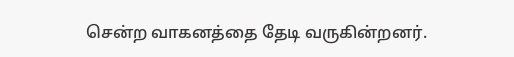சென்ற வாகனத்தை தேடி வருகின்றனர்.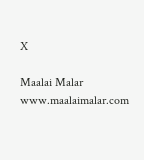X

Maalai Malar
www.maalaimalar.com